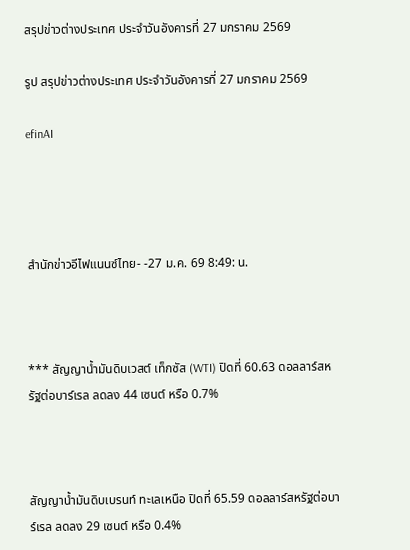สรุปข่าวต่างประเทศ ประจำวันอังคารที่ 27 มกราคม 2569

รูป สรุปข่าวต่างประเทศ ประจำวันอังคารที่ 27 มกราคม 2569

efinAI




สำนักข่าวอีไฟแนนซ์ไทย- -27 ม.ค. 69 8:49: น.



*** สัญญาน้ำมันดิบเวสต์ เท็กซัส (WTI) ปิดที่ 60.63 ดอลลาร์สหรัฐต่อบาร์เรล ลดลง 44 เซนต์ หรือ 0.7%



สัญญาน้ำมันดิบเบรนท์ ทะเลเหนือ ปิดที่ 65.59 ดอลลาร์สหรัฐต่อบาร์เรล ลดลง 29 เซนต์ หรือ 0.4%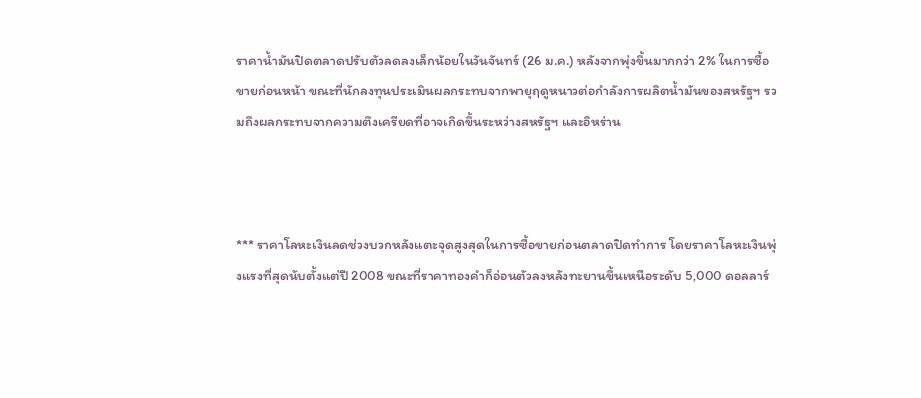ราคาน้ำมันปิดตลาดปรับตัวลดลงเล็กน้อยในวันจันทร์ (26 ม.ค.) หลังจากพุ่งขึ้นมากกว่า 2% ในการซื้อขายก่อนหน้า ขณะที่นักลงทุนประเมินผลกระทบจากพายุฤดูหนาวต่อกำลังการผลิตน้ำมันของสหรัฐฯ รวมถึงผลกระทบจากความตึงเครียดที่อาจเกิดขึ้นระหว่างสหรัฐฯ และอิหร่าน



*** ราคาโลหะเงินลดช่วงบวกหลังแตะจุดสูงสุดในการซื้อขายก่อนตลาดปิดทำการ โดยราคาโลหะเงินพุ่งแรงที่สุดนับตั้งแต่ปี 2008 ขณะที่ราคาทองคำก็อ่อนตัวลงหลังทะยานขึ้นเหนือระดับ 5,000 ดอลลาร์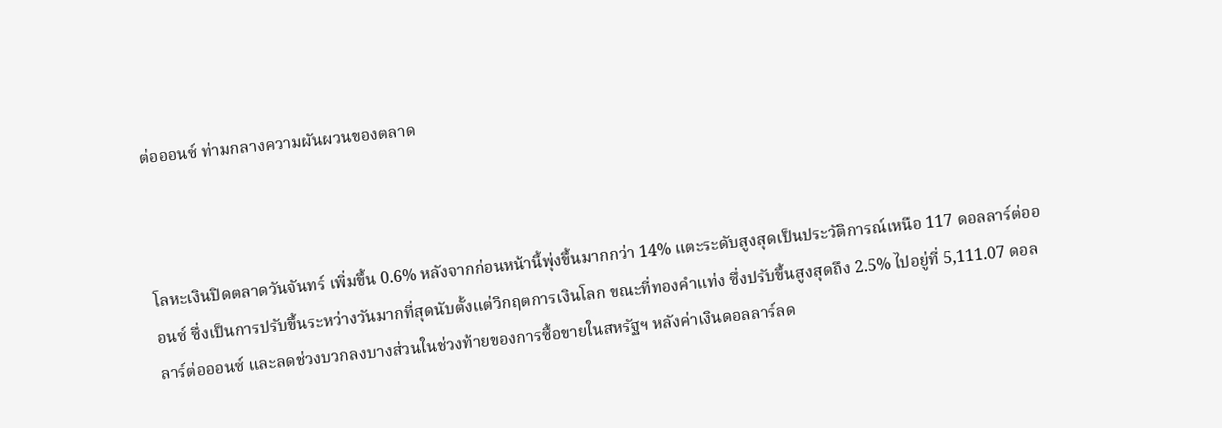ต่อออนซ์ ท่ามกลางความผันผวนของตลาด



โลหะเงินปิดตลาดวันจันทร์ เพิ่มขึ้น 0.6% หลังจากก่อนหน้านี้พุ่งขึ้นมากกว่า 14% แตะระดับสูงสุดเป็นประวัติการณ์เหนือ 117 ดอลลาร์ต่อออนซ์ ซึ่งเป็นการปรับขึ้นระหว่างวันมากที่สุดนับตั้งแต่วิกฤตการเงินโลก ขณะที่ทองคำแท่ง ซึ่งปรับขึ้นสูงสุดถึง 2.5% ไปอยู่ที่ 5,111.07 ดอลลาร์ต่อออนซ์ และลดช่วงบวกลงบางส่วนในช่วงท้ายของการซื้อขายในสหรัฐฯ หลังค่าเงินดอลลาร์ลด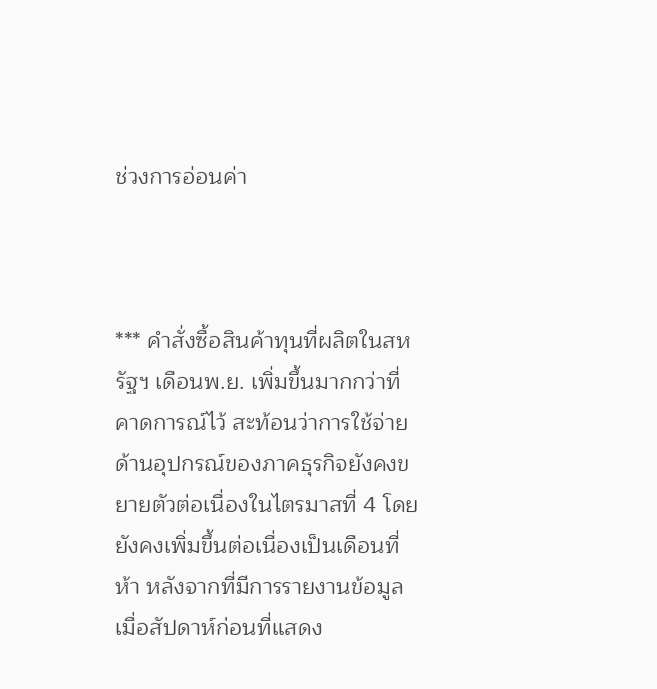ช่วงการอ่อนค่า



*** คำสั่งซื้อสินค้าทุนที่ผลิตในสหรัฐฯ เดือนพ.ย. เพิ่มขึ้นมากกว่าที่คาดการณ์ไว้ สะท้อนว่าการใช้จ่ายด้านอุปกรณ์ของภาคธุรกิจยังคงขยายตัวต่อเนื่องในไตรมาสที่ 4 โดยยังคงเพิ่มขึ้นต่อเนื่องเป็นเดือนที่ห้า หลังจากที่มีการรายงานข้อมูลเมื่อสัปดาห์ก่อนที่แสดง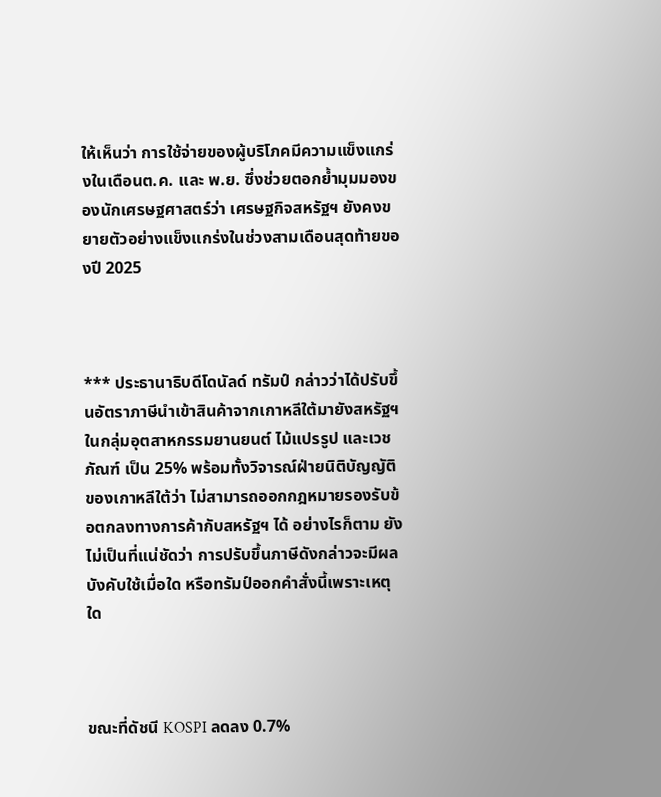ให้เห็นว่า การใช้จ่ายของผู้บริโภคมีความแข็งแกร่งในเดือนต.ค. และ พ.ย. ซึ่งช่วยตอกย้ำมุมมองของนักเศรษฐศาสตร์ว่า เศรษฐกิจสหรัฐฯ ยังคงขยายตัวอย่างแข็งแกร่งในช่วงสามเดือนสุดท้ายของปี 2025



*** ประธานาธิบดีโดนัลด์ ทรัมป์ กล่าวว่าได้ปรับขึ้นอัตราภาษีนำเข้าสินค้าจากเกาหลีใต้มายังสหรัฐฯ ในกลุ่มอุตสาหกรรมยานยนต์ ไม้แปรรูป และเวชภัณฑ์ เป็น 25% พร้อมทั้งวิจารณ์ฝ่ายนิติบัญญัติของเกาหลีใต้ว่า ไม่สามารถออกกฎหมายรองรับข้อตกลงทางการค้ากับสหรัฐฯ ได้ อย่างไรก็ตาม ยังไม่เป็นที่แน่ชัดว่า การปรับขึ้นภาษีดังกล่าวจะมีผลบังคับใช้เมื่อใด หรือทรัมป์ออกคำสั่งนี้เพราะเหตุใด



ขณะที่ดัชนี KOSPI ลดลง 0.7%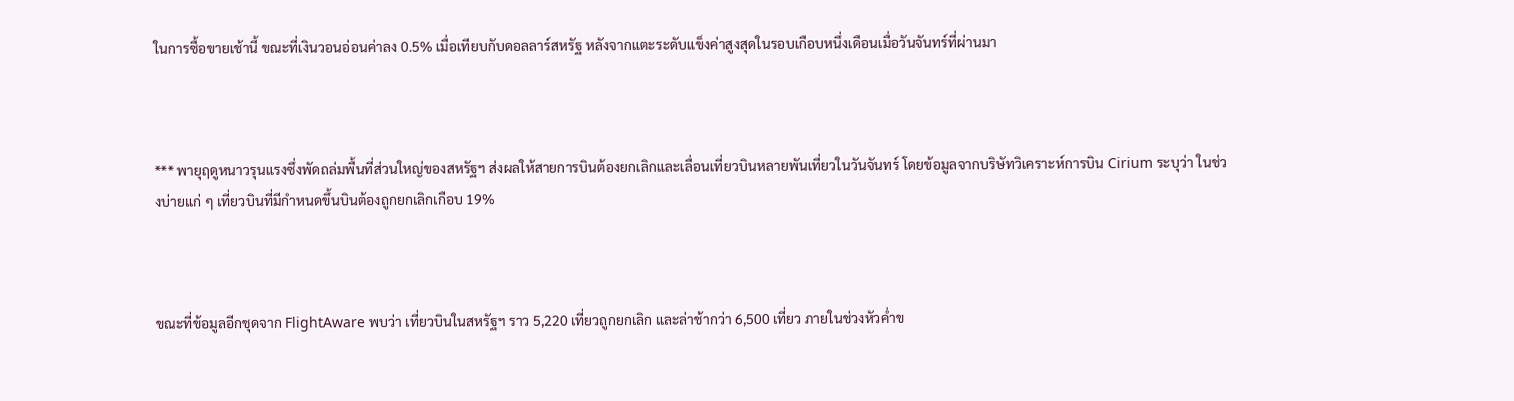ในการซื้อขายเช้านี้ ขณะที่เงินวอนอ่อนค่าลง 0.5% เมื่อเทียบกับดอลลาร์สหรัฐ หลังจากแตะระดับแข็งค่าสูงสุดในรอบเกือบหนึ่งเดือนเมื่อวันจันทร์ที่ผ่านมา



*** พายุฤดูหนาวรุนแรงซึ่งพัดถล่มพื้นที่ส่วนใหญ่ของสหรัฐฯ ส่งผลให้สายการบินต้องยกเลิกและเลื่อนเที่ยวบินหลายพันเที่ยวในวันจันทร์ โดยข้อมูลจากบริษัทวิเคราะห์การบิน Cirium ระบุว่า ในช่วงบ่ายแก่ ๆ เที่ยวบินที่มีกำหนดขึ้นบินต้องถูกยกเลิกเกือบ 19%



ขณะที่ข้อมูลอีกชุดจาก FlightAware พบว่า เที่ยวบินในสหรัฐฯ ราว 5,220 เที่ยวถูกยกเลิก และล่าช้ากว่า 6,500 เที่ยว ภายในช่วงหัวค่ำข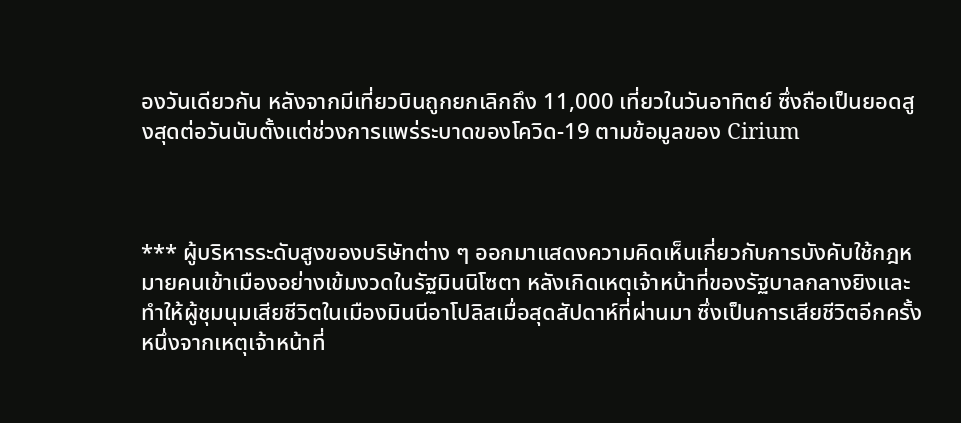องวันเดียวกัน หลังจากมีเที่ยวบินถูกยกเลิกถึง 11,000 เที่ยวในวันอาทิตย์ ซึ่งถือเป็นยอดสูงสุดต่อวันนับตั้งแต่ช่วงการแพร่ระบาดของโควิด-19 ตามข้อมูลของ Cirium



*** ผู้บริหารระดับสูงของบริษัทต่าง ๆ ออกมาแสดงความคิดเห็นเกี่ยวกับการบังคับใช้กฎหมายคนเข้าเมืองอย่างเข้มงวดในรัฐมินนิโซตา หลังเกิดเหตุเจ้าหน้าที่ของรัฐบาลกลางยิงและทำให้ผู้ชุมนุมเสียชีวิตในเมืองมินนีอาโปลิสเมื่อสุดสัปดาห์ที่ผ่านมา ซึ่งเป็นการเสียชีวิตอีกครั้งหนึ่งจากเหตุเจ้าหน้าที่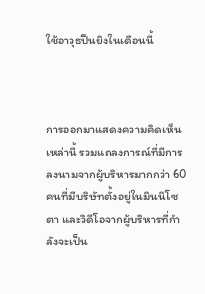ใช้อาวุธปืนยิงในเดือนนี้



การออกมาแสดงความคิดเห็นเหล่านี้ รวมแถลงการณ์ที่มีการลงนามจากผู้บริหารมากกว่า 60 คนที่มีบริษัทตั้งอยู่ในมินนิโซตา และวิดีโอจากผู้บริหารที่กำลังจะเป็น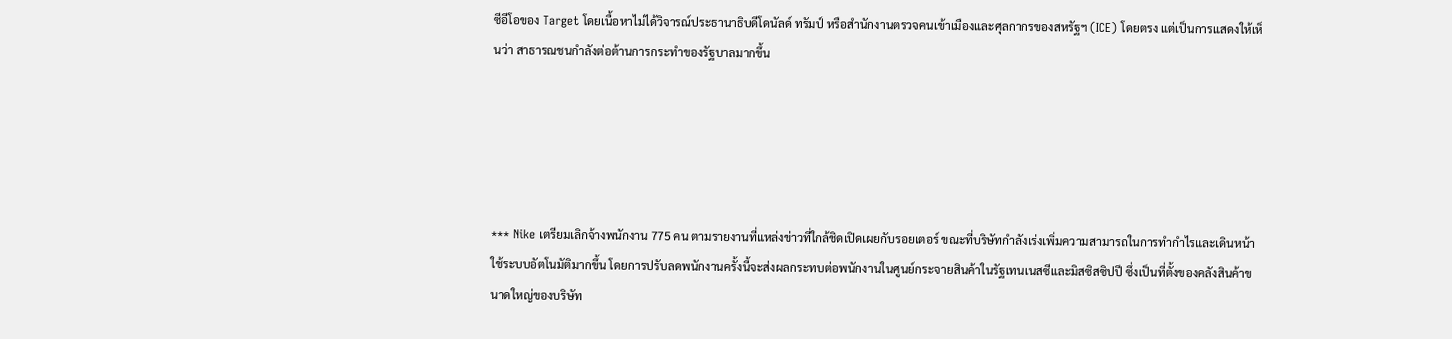ซีอีโอของ Target โดยเนื้อหาไม่ได้วิจารณ์ประธานาธิบดีโดนัลด์ ทรัมป์ หรือสำนักงานตรวจคนเข้าเมืองและศุลกากรของสหรัฐฯ (ICE) โดยตรง แต่เป็นการแสดงให้เห็นว่า สาธารณชนกำลังต่อต้านการกระทำของรัฐบาลมากขึ้น





*** Nike เตรียมเลิกจ้างพนักงาน 775 คน ตามรายงานที่แหล่งข่าวที่ใกล้ชิดเปิดเผยกับรอยเตอร์ ขณะที่บริษัทกำลังเร่งเพิ่มความสามารถในการทำกำไรและเดินหน้าใช้ระบบอัตโนมัติมากขึ้น โดยการปรับลดพนักงานครั้งนี้จะส่งผลกระทบต่อพนักงานในศูนย์กระจายสินค้าในรัฐเทนเนสซีและมิสซิสซิปปี ซึ่งเป็นที่ตั้งของคลังสินค้าขนาดใหญ่ของบริษัท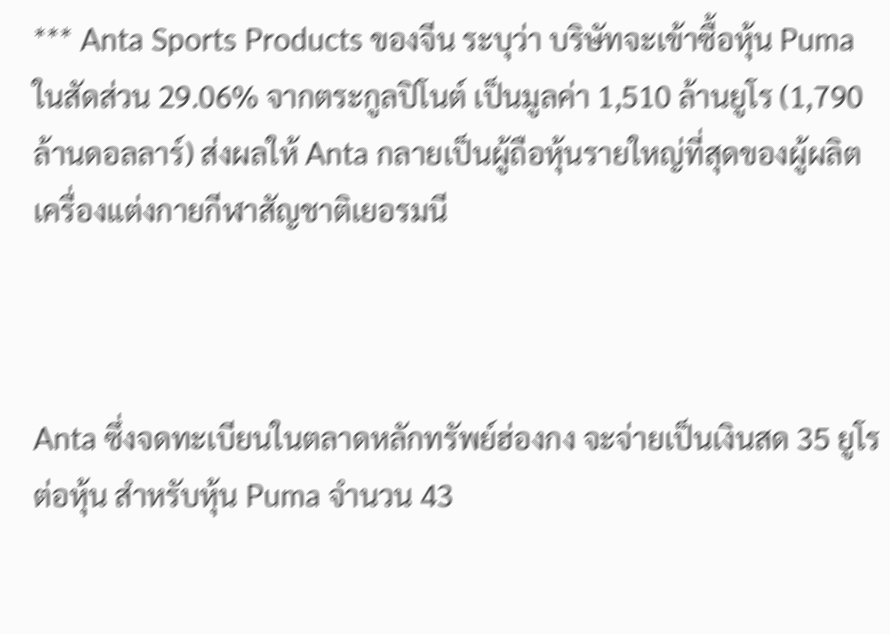*** Anta Sports Products ของจีน ระบุว่า บริษัทจะเข้าซื้อหุ้น Puma ในสัดส่วน 29.06% จากตระกูลปิโนต์ เป็นมูลค่า 1,510 ล้านยูโร (1,790 ล้านดอลลาร์) ส่งผลให้ Anta กลายเป็นผู้ถือหุ้นรายใหญ่ที่สุดของผู้ผลิตเครื่องแต่งกายกีฬาสัญชาติเยอรมนี



Anta ซึ่งจดทะเบียนในตลาดหลักทรัพย์ฮ่องกง จะจ่ายเป็นเงินสด 35 ยูโรต่อหุ้น สำหรับหุ้น Puma จำนวน 43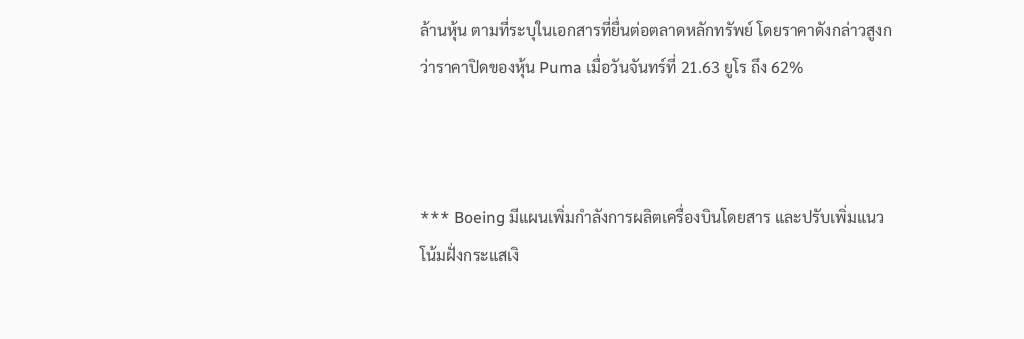ล้านหุ้น ตามที่ระบุในเอกสารที่ยื่นต่อตลาดหลักทรัพย์ โดยราคาดังกล่าวสูงกว่าราคาปิดของหุ้น Puma เมื่อวันจันทร์ที่ 21.63 ยูโร ถึง 62%



*** Boeing มีแผนเพิ่มกำลังการผลิตเครื่องบินโดยสาร และปรับเพิ่มแนวโน้มฝั่งกระแสเงิ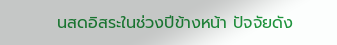นสดอิสระในช่วงปีข้างหน้า ปัจจัยดัง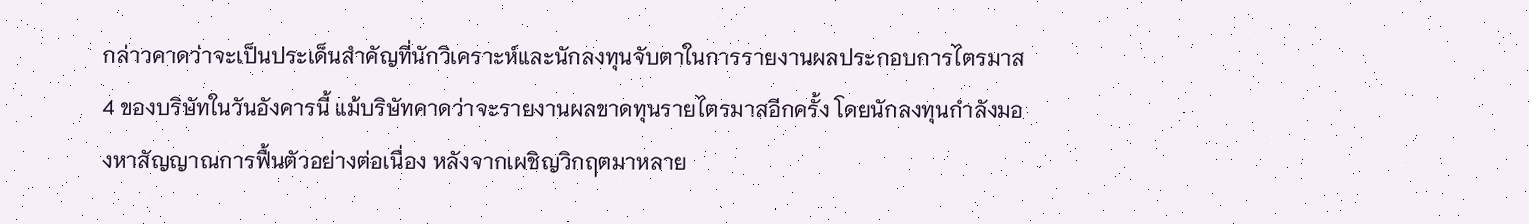กล่าวคาดว่าจะเป็นประเด็นสำคัญที่นักวิเคราะห์และนักลงทุนจับตาในการรายงานผลประกอบการไตรมาส 4 ของบริษัทในวันอังคารนี้ แม้บริษัทคาดว่าจะรายงานผลขาดทุนรายไตรมาสอีกครั้ง โดยนักลงทุนกำลังมองหาสัญญาณการฟื้นตัวอย่างต่อเนื่อง หลังจากเผชิญวิกฤตมาหลาย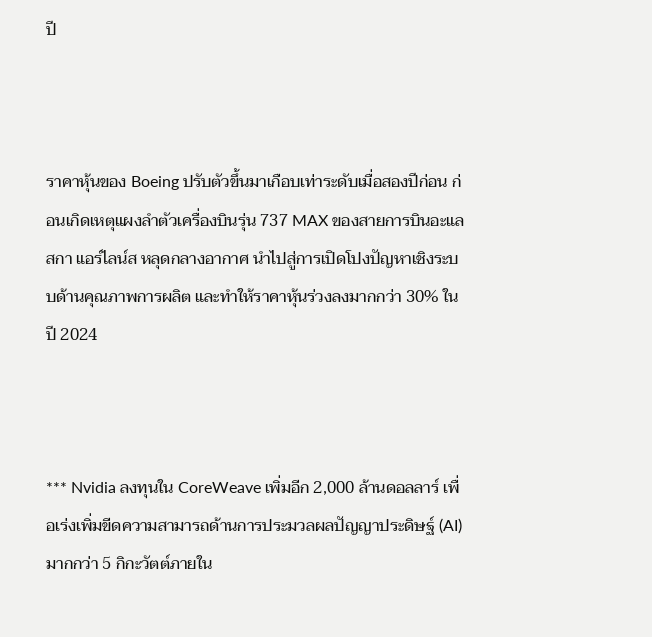ปี



ราคาหุ้นของ Boeing ปรับตัวขึ้นมาเกือบเท่าระดับเมื่อสองปีก่อน ก่อนเกิดเหตุแผงลำตัวเครื่องบินรุ่น 737 MAX ของสายการบินอะแลสกา แอร์ไลน์ส หลุดกลางอากาศ นำไปสู่การเปิดโปงปัญหาเชิงระบบด้านคุณภาพการผลิต และทำให้ราคาหุ้นร่วงลงมากกว่า 30% ในปี 2024



*** Nvidia ลงทุนใน CoreWeave เพิ่มอีก 2,000 ล้านดอลลาร์ เพื่อเร่งเพิ่มขีดความสามารถด้านการประมวลผลปัญญาประดิษฐ์ (AI) มากกว่า 5 กิกะวัตต์ภายใน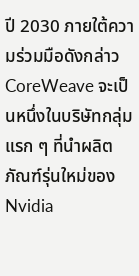ปี 2030 ภายใต้ความร่วมมือดังกล่าว CoreWeave จะเป็นหนึ่งในบริษัทกลุ่มแรก ๆ ที่นำผลิตภัณฑ์รุ่นใหม่ของ Nvidia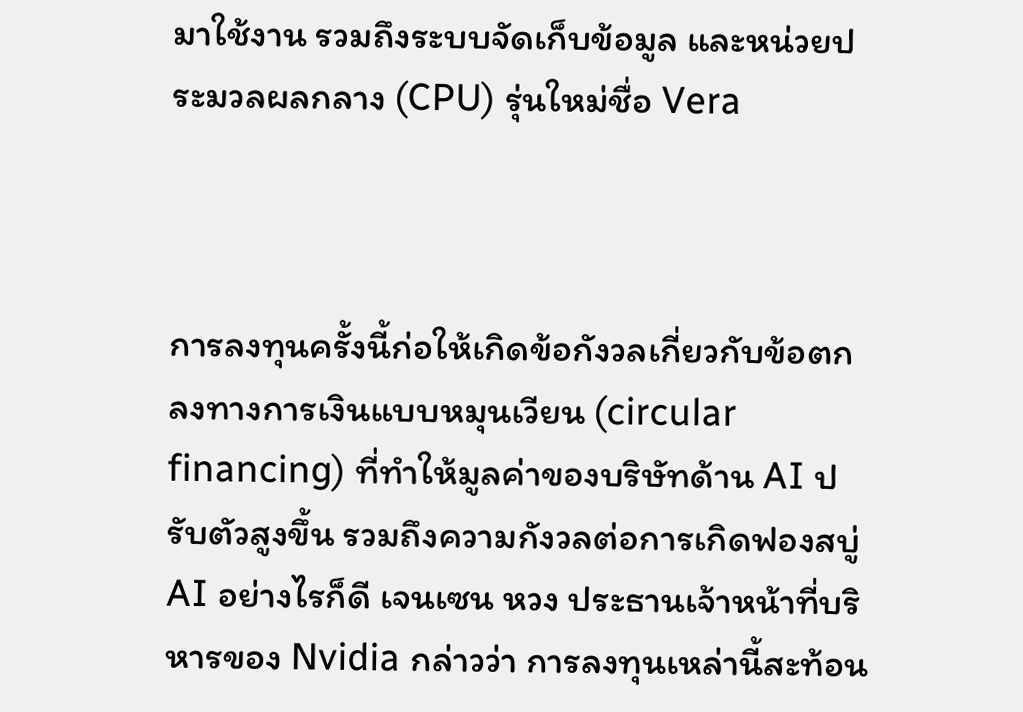มาใช้งาน รวมถึงระบบจัดเก็บข้อมูล และหน่วยประมวลผลกลาง (CPU) รุ่นใหม่ชื่อ Vera



การลงทุนครั้งนี้ก่อให้เกิดข้อกังวลเกี่ยวกับข้อตกลงทางการเงินแบบหมุนเวียน (circular financing) ที่ทำให้มูลค่าของบริษัทด้าน AI ปรับตัวสูงขึ้น รวมถึงความกังวลต่อการเกิดฟองสบู่ AI อย่างไรก็ดี เจนเซน หวง ประธานเจ้าหน้าที่บริหารของ Nvidia กล่าวว่า การลงทุนเหล่านี้สะท้อน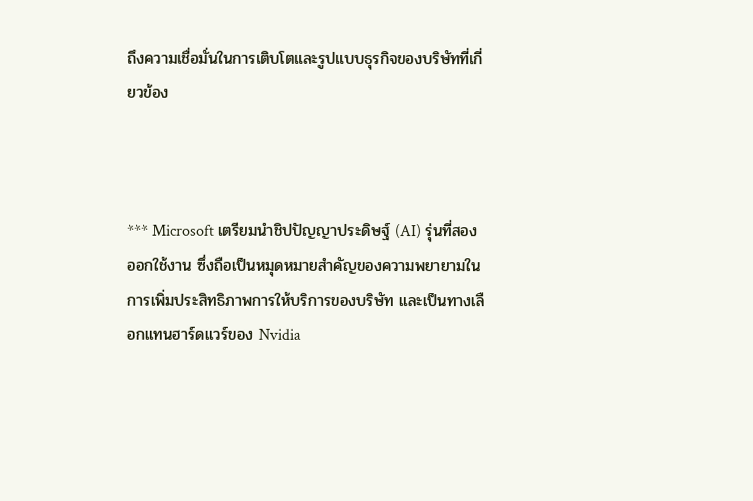ถึงความเชื่อมั่นในการเติบโตและรูปแบบธุรกิจของบริษัทที่เกี่ยวข้อง



*** Microsoft เตรียมนำชิปปัญญาประดิษฐ์ (AI) รุ่นที่สองออกใช้งาน ซึ่งถือเป็นหมุดหมายสำคัญของความพยายามในการเพิ่มประสิทธิภาพการให้บริการของบริษัท และเป็นทางเลือกแทนฮาร์ดแวร์ของ Nvidia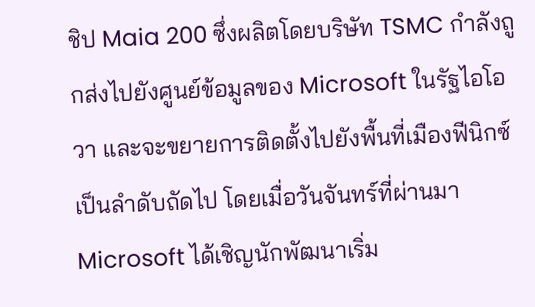ชิป Maia 200 ซึ่งผลิตโดยบริษัท TSMC กำลังถูกส่งไปยังศูนย์ข้อมูลของ Microsoft ในรัฐไอโอวา และจะขยายการติดตั้งไปยังพื้นที่เมืองฟีนิกซ์เป็นลำดับถัดไป โดยเมื่อวันจันทร์ที่ผ่านมา Microsoft ได้เชิญนักพัฒนาเริ่ม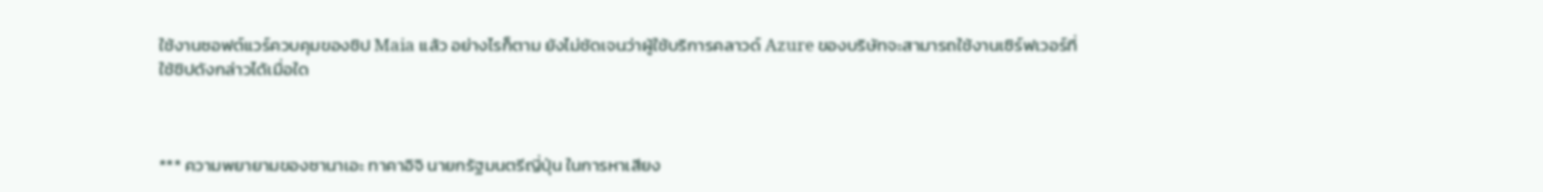ใช้งานซอฟต์แวร์ควบคุมของชิป Maia แล้ว อย่างไรก็ตาม ยังไม่ชัดเจนว่าผู้ใช้บริการคลาวด์ Azure ของบริษัทจะสามารถใช้งานเซิร์ฟเวอร์ที่ใช้ชิปดังกล่าวได้เมื่อใด



*** ความพยายามของซานาเอะ ทาคาอิจิ นายกรัฐมนตรีญี่ปุ่น ในการหาเสียง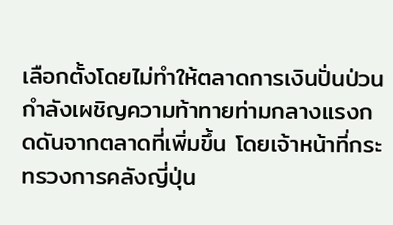เลือกตั้งโดยไม่ทำให้ตลาดการเงินปั่นป่วนกำลังเผชิญความท้าทายท่ามกลางแรงกดดันจากตลาดที่เพิ่มขึ้น โดยเจ้าหน้าที่กระทรวงการคลังญี่ปุ่น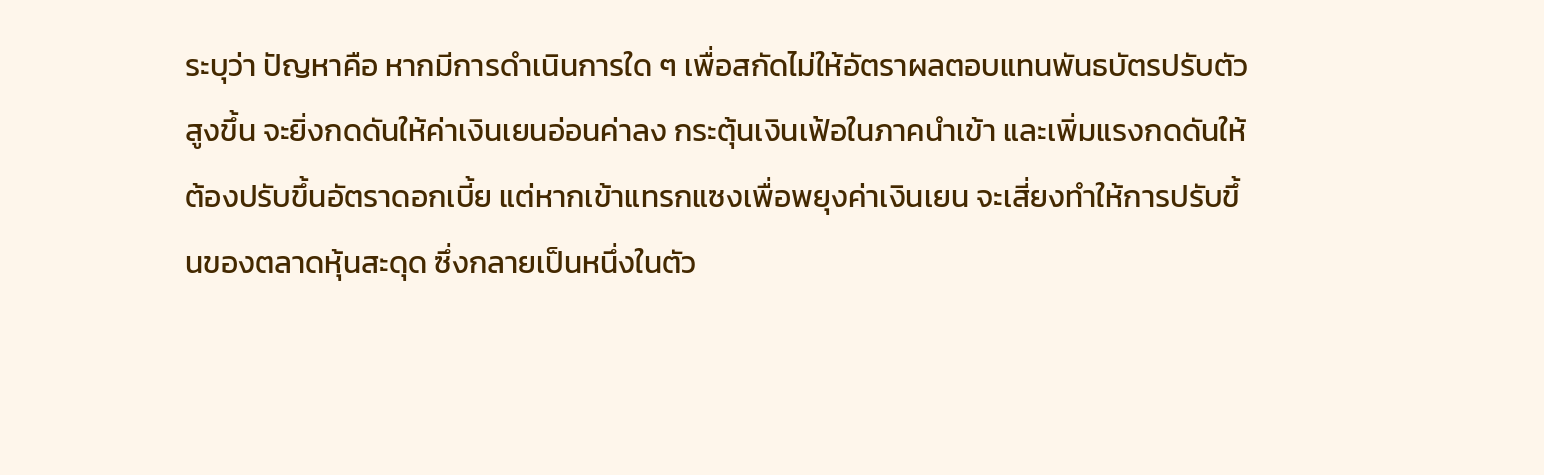ระบุว่า ปัญหาคือ หากมีการดำเนินการใด ๆ เพื่อสกัดไม่ให้อัตราผลตอบแทนพันธบัตรปรับตัวสูงขึ้น จะยิ่งกดดันให้ค่าเงินเยนอ่อนค่าลง กระตุ้นเงินเฟ้อในภาคนำเข้า และเพิ่มแรงกดดันให้ต้องปรับขึ้นอัตราดอกเบี้ย แต่หากเข้าแทรกแซงเพื่อพยุงค่าเงินเยน จะเสี่ยงทำให้การปรับขึ้นของตลาดหุ้นสะดุด ซึ่งกลายเป็นหนึ่งในตัว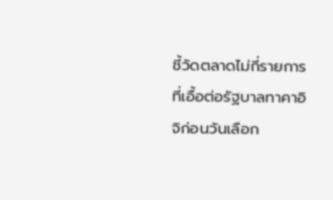ชี้วัดตลาดไม่กี่รายการที่เอื้อต่อรัฐบาลทาคาอิจิก่อนวันเลือก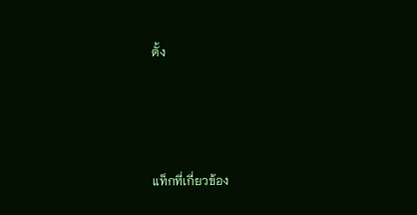ตั้ง





แท็กที่เกี่ยวข้อง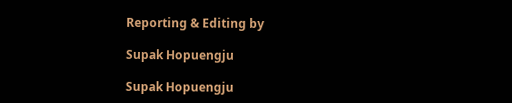Reporting & Editing by

Supak Hopuengju

Supak Hopuengju